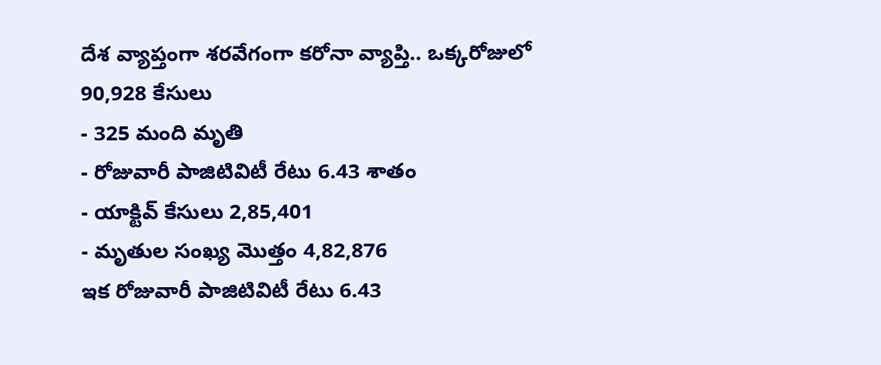దేశ వ్యాప్తంగా శరవేగంగా కరోనా వ్యాప్తి.. ఒక్కరోజులో 90,928 కేసులు
- 325 మంది మృతి
- రోజువారీ పాజిటివిటీ రేటు 6.43 శాతం
- యాక్టివ్ కేసులు 2,85,401
- మృతుల సంఖ్య మొత్తం 4,82,876
ఇక రోజువారీ పాజిటివిటీ రేటు 6.43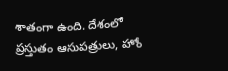శాతంగా ఉంది. దేశంలో ప్రస్తుతం ఆసుపత్రులు, హోం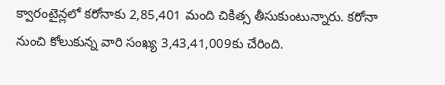క్వారంటైన్లలో కరోనాకు 2,85,401 మంది చికిత్స తీసుకుంటున్నారు. కరోనా నుంచి కోలుకున్న వారి సంఖ్య 3,43,41,009కు చేరింది.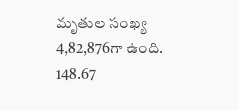మృతుల సంఖ్య 4,82,876గా ఉంది. 148.67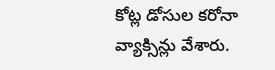కోట్ల డోసుల కరోనా వ్యాక్సిన్లు వేశారు.